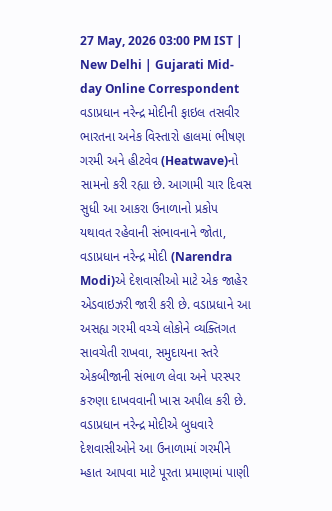27 May, 2026 03:00 PM IST | New Delhi | Gujarati Mid-day Online Correspondent
વડાપ્રધાન નરેન્દ્ર મોદીની ફાઇલ તસવીર
ભારતના અનેક વિસ્તારો હાલમાં ભીષણ ગરમી અને હીટવેવ (Heatwave)નો સામનો કરી રહ્યા છે. આગામી ચાર દિવસ સુધી આ આકરા ઉનાળાનો પ્રકોપ યથાવત રહેવાની સંભાવનાને જોતા, વડાપ્રધાન નરેન્દ્ર મોદી (Narendra Modi)એ દેશવાસીઓ માટે એક જાહેર એડવાઇઝરી જારી કરી છે. વડાપ્રધાને આ અસહ્ય ગરમી વચ્ચે લોકોને વ્યક્તિગત સાવચેતી રાખવા, સમુદાયના સ્તરે એકબીજાની સંભાળ લેવા અને પરસ્પર કરુણા દાખવવાની ખાસ અપીલ કરી છે.
વડાપ્રધાન નરેન્દ્ર મોદીએ બુધવારે દેશવાસીઓને આ ઉનાળામાં ગરમીને મ્હાત આપવા માટે પૂરતા પ્રમાણમાં પાણી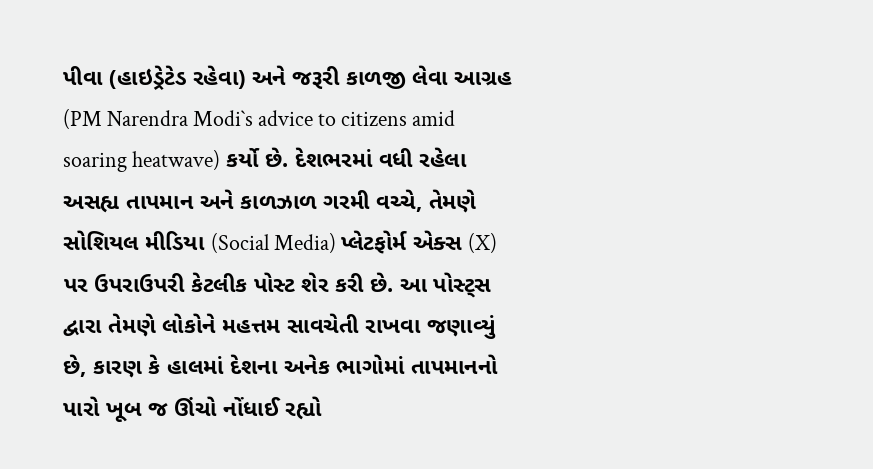પીવા (હાઇડ્રેટેડ રહેવા) અને જરૂરી કાળજી લેવા આગ્રહ (PM Narendra Modi`s advice to citizens amid soaring heatwave) કર્યો છે. દેશભરમાં વધી રહેલા અસહ્ય તાપમાન અને કાળઝાળ ગરમી વચ્ચે, તેમણે સોશિયલ મીડિયા (Social Media) પ્લેટફોર્મ એક્સ (X) પર ઉપરાઉપરી કેટલીક પોસ્ટ શેર કરી છે. આ પોસ્ટ્સ દ્વારા તેમણે લોકોને મહત્તમ સાવચેતી રાખવા જણાવ્યું છે, કારણ કે હાલમાં દેશના અનેક ભાગોમાં તાપમાનનો પારો ખૂબ જ ઊંચો નોંધાઈ રહ્યો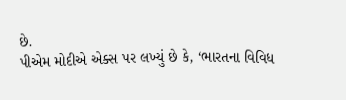છે.
પીએમ મોદીએ એક્સ પર લખ્યું છે કે, ‘ભારતના વિવિધ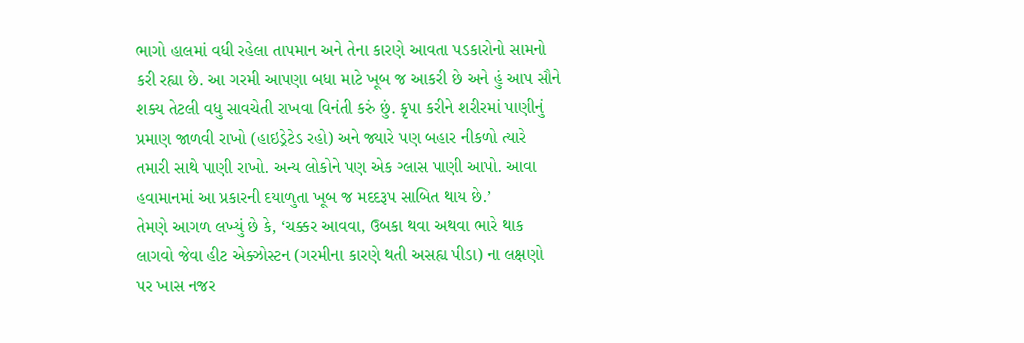ભાગો હાલમાં વધી રહેલા તાપમાન અને તેના કારણે આવતા પડકારોનો સામનો કરી રહ્યા છે. આ ગરમી આપણા બધા માટે ખૂબ જ આકરી છે અને હું આપ સૌને શક્ય તેટલી વધુ સાવચેતી રાખવા વિનંતી કરું છું. કૃપા કરીને શરીરમાં પાણીનું પ્રમાણ જાળવી રાખો (હાઇડ્રેટેડ રહો) અને જ્યારે પણ બહાર નીકળો ત્યારે તમારી સાથે પાણી રાખો. અન્ય લોકોને પણ એક ગ્લાસ પાણી આપો. આવા હવામાનમાં આ પ્રકારની દયાળુતા ખૂબ જ મદદરૂપ સાબિત થાય છે.’
તેમણે આગળ લખ્યું છે કે, ‘ચક્કર આવવા, ઉબકા થવા અથવા ભારે થાક લાગવો જેવા હીટ એક્ઝોસ્ટન (ગરમીના કારણે થતી અસહ્ય પીડા) ના લક્ષણો પર ખાસ નજર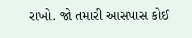રાખો. જો તમારી આસપાસ કોઈ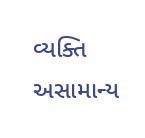વ્યક્તિ અસામાન્ય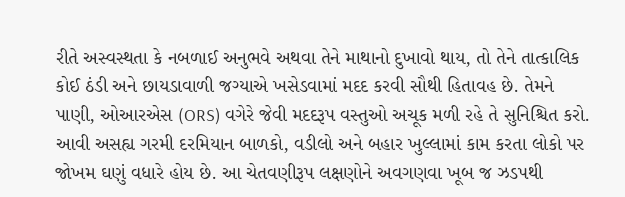રીતે અસ્વસ્થતા કે નબળાઈ અનુભવે અથવા તેને માથાનો દુખાવો થાય, તો તેને તાત્કાલિક કોઈ ઠંડી અને છાયડાવાળી જગ્યાએ ખસેડવામાં મદદ કરવી સૌથી હિતાવહ છે. તેમને પાણી, ઓઆરએસ (ORS) વગેરે જેવી મદદરૂપ વસ્તુઓ અચૂક મળી રહે તે સુનિશ્ચિત કરો. આવી અસહ્ય ગરમી દરમિયાન બાળકો, વડીલો અને બહાર ખુલ્લામાં કામ કરતા લોકો પર જોખમ ઘણું વધારે હોય છે. આ ચેતવણીરૂપ લક્ષણોને અવગણવા ખૂબ જ ઝડપથી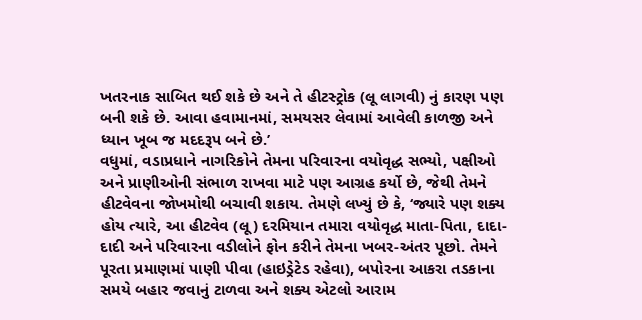ખતરનાક સાબિત થઈ શકે છે અને તે હીટસ્ટ્રોક (લૂ લાગવી) નું કારણ પણ બની શકે છે. આવા હવામાનમાં, સમયસર લેવામાં આવેલી કાળજી અને ધ્યાન ખૂબ જ મદદરૂપ બને છે.’
વધુમાં, વડાપ્રધાને નાગરિકોને તેમના પરિવારના વયોવૃદ્ધ સભ્યો, પક્ષીઓ અને પ્રાણીઓની સંભાળ રાખવા માટે પણ આગ્રહ કર્યો છે, જેથી તેમને હીટવેવના જોખમોથી બચાવી શકાય. તેમણે લખ્યું છે કે, ‘જ્યારે પણ શક્ય હોય ત્યારે, આ હીટવેવ (લૂ) દરમિયાન તમારા વયોવૃદ્ધ માતા-પિતા, દાદા-દાદી અને પરિવારના વડીલોને ફોન કરીને તેમના ખબર-અંતર પૂછો. તેમને પૂરતા પ્રમાણમાં પાણી પીવા (હાઇડ્રેટેડ રહેવા), બપોરના આકરા તડકાના સમયે બહાર જવાનું ટાળવા અને શક્ય એટલો આરામ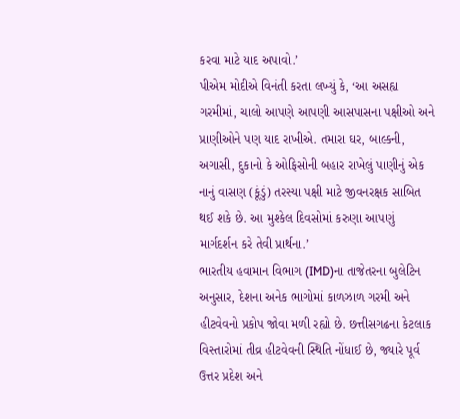કરવા માટે યાદ અપાવો.’
પીએમ મોદીએ વિનંતી કરતા લખ્યું કે, ‘આ અસહ્ય ગરમીમાં, ચાલો આપણે આપણી આસપાસના પક્ષીઓ અને પ્રાણીઓને પણ યાદ રાખીએ. તમારા ઘર, બાલ્કની, અગાસી, દુકાનો કે ઓફિસોની બહાર રાખેલું પાણીનું એક નાનું વાસણ (કૂંડું) તરસ્યા પક્ષી માટે જીવનરક્ષક સાબિત થઈ શકે છે. આ મુશ્કેલ દિવસોમાં કરુણા આપણું માર્ગદર્શન કરે તેવી પ્રાર્થના.’
ભારતીય હવામાન વિભાગ (IMD)ના તાજેતરના બુલેટિન અનુસાર, દેશના અનેક ભાગોમાં કાળઝાળ ગરમી અને હીટવેવનો પ્રકોપ જોવા મળી રહ્યો છે. છત્તીસગઢના કેટલાક વિસ્તારોમાં તીવ્ર હીટવેવની સ્થિતિ નોંધાઈ છે, જ્યારે પૂર્વ ઉત્તર પ્રદેશ અને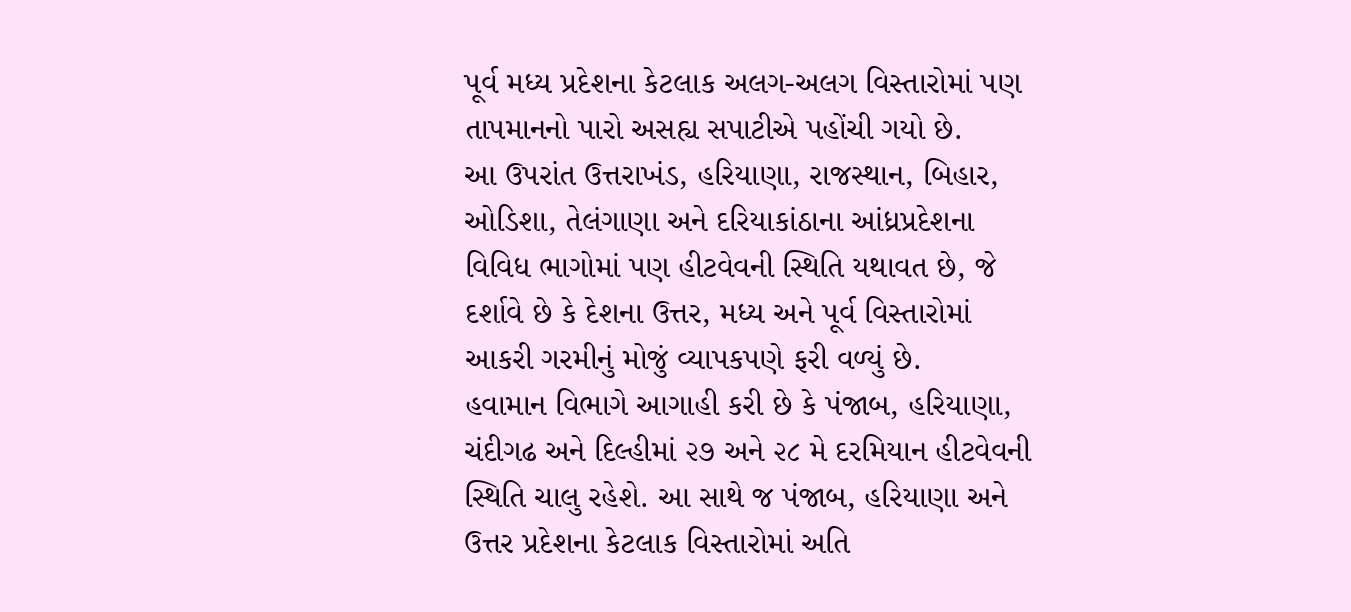પૂર્વ મધ્ય પ્રદેશના કેટલાક અલગ-અલગ વિસ્તારોમાં પણ તાપમાનનો પારો અસહ્ય સપાટીએ પહોંચી ગયો છે.
આ ઉપરાંત ઉત્તરાખંડ, હરિયાણા, રાજસ્થાન, બિહાર, ઓડિશા, તેલંગાણા અને દરિયાકાંઠાના આંધ્રપ્રદેશના વિવિધ ભાગોમાં પણ હીટવેવની સ્થિતિ યથાવત છે, જે દર્શાવે છે કે દેશના ઉત્તર, મધ્ય અને પૂર્વ વિસ્તારોમાં આકરી ગરમીનું મોજું વ્યાપકપણે ફરી વળ્યું છે.
હવામાન વિભાગે આગાહી કરી છે કે પંજાબ, હરિયાણા, ચંદીગઢ અને દિલ્હીમાં ૨૭ અને ૨૮ મે દરમિયાન હીટવેવની સ્થિતિ ચાલુ રહેશે. આ સાથે જ પંજાબ, હરિયાણા અને ઉત્તર પ્રદેશના કેટલાક વિસ્તારોમાં અતિ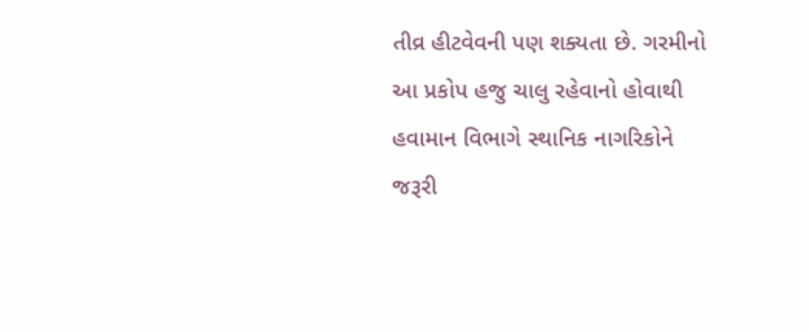તીવ્ર હીટવેવની પણ શક્યતા છે. ગરમીનો આ પ્રકોપ હજુ ચાલુ રહેવાનો હોવાથી હવામાન વિભાગે સ્થાનિક નાગરિકોને જરૂરી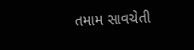તમામ સાવચેતી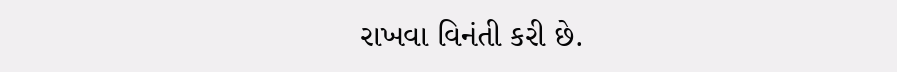રાખવા વિનંતી કરી છે.